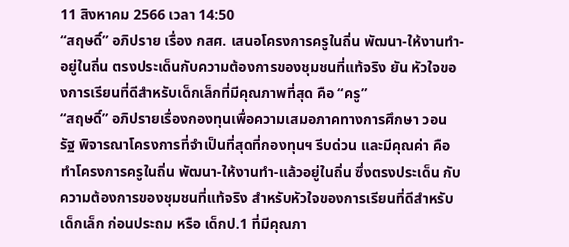11 สิงหาคม 2566 เวลา 14:50
“สฤษดิ์” อภิปราย เรื่อง กสศ. เสนอโครงการครูในถิ่น พัฒนา-ให้งานทำ-อยู่ในถิ่น ตรงประเด็นกับความต้องการของชุมชนที่แท้จริง ยัน หัวใจของการเรียนที่ดีสำหรับเด็กเล็กที่มีคุณภาพที่สุด คือ “ครู”
“สฤษดิ์” อภิปรายเรื่องกองทุนเพื่อความเสมอภาคทางการศึกษา วอน รัฐ พิจารณาโครงการที่จำเป็นที่สุดที่กองทุนฯ รีบด่วน และมีคุณค่า คือ ทำโครงการครูในถิ่น พัฒนา-ให้งานทำ-แล้วอยู่ในถิ่น ซึ่งตรงประเด็น กับความต้องการของชุมชนที่แท้จริง สำหรับหัวใจของการเรียนที่ดีสำหรับเด็กเล็ก ก่อนประถม หรือ เด็กป.1 ที่มีคุณภา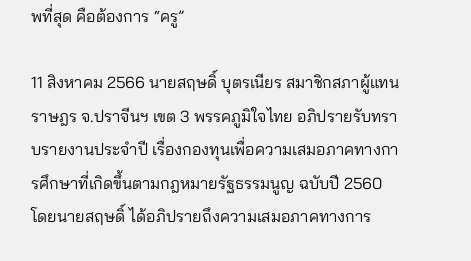พที่สุด คือต้องการ “ครู”

11 สิงหาคม 2566 นายสฤษดิ์ บุตรเนียร สมาชิกสภาผู้แทนราษฎร จ.ปราจีนฯ เขต 3 พรรคภูมิใจไทย อภิปรายรับทราบรายงานประจำปี เรื่องกองทุนเพื่อความเสมอภาคทางการศึกษาที่เกิดขึ้นตามกฎหมายรัฐธรรมนูญ ฉบับปี 2560 โดยนายสฤษดิ์ ได้อภิปรายถึงความเสมอภาคทางการ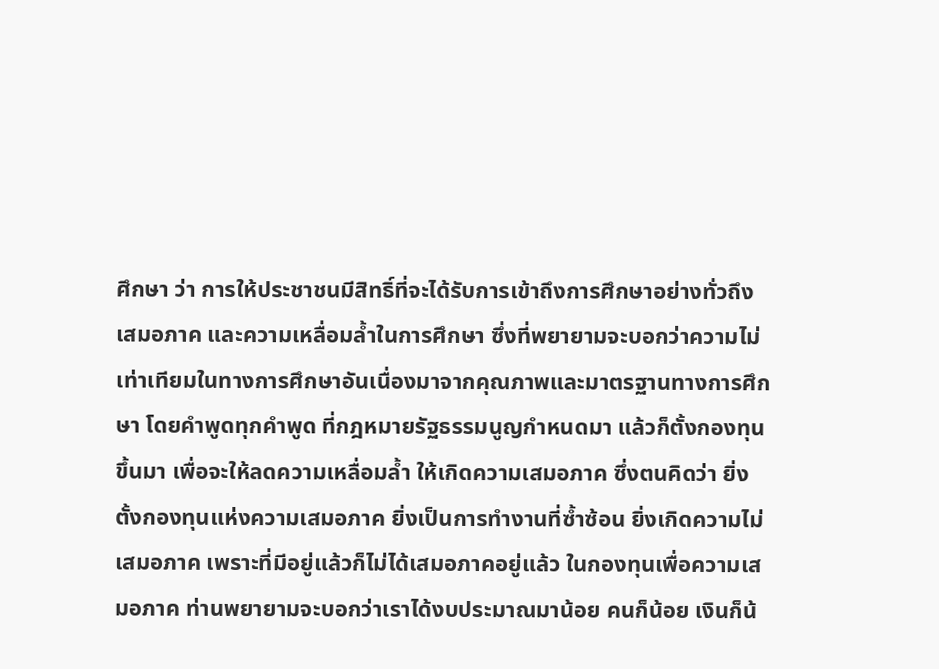ศึกษา ว่า การให้ประชาชนมีสิทธิ์ที่จะได้รับการเข้าถึงการศึกษาอย่างทั่วถึงเสมอภาค และความเหลื่อมล้ำในการศึกษา ซึ่งที่พยายามจะบอกว่าความไม่เท่าเทียมในทางการศึกษาอันเนื่องมาจากคุณภาพและมาตรฐานทางการศึกษา โดยคำพูดทุกคำพูด ที่กฎหมายรัฐธรรมนูญกำหนดมา แล้วก็ตั้งกองทุนขึ้นมา เพื่อจะให้ลดความเหลื่อมล้ำ ให้เกิดความเสมอภาค ซึ่งตนคิดว่า ยิ่งตั้งกองทุนแห่งความเสมอภาค ยิ่งเป็นการทำงานที่ซ้ำซ้อน ยิ่งเกิดความไม่เสมอภาค เพราะที่มีอยู่แล้วก็ไม่ได้เสมอภาคอยู่แล้ว ในกองทุนเพื่อความเสมอภาค ท่านพยายามจะบอกว่าเราได้งบประมาณมาน้อย คนก็น้อย เงินก็น้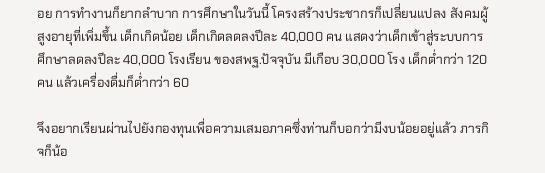อย การทำงานก็ยากลำบาก การศึกษาในวันนี้ โครงสร้างประชากรก็เปลี่ยนแปลง สังคมผู้สูงอายุที่เพิ่มขึ้น เด็กเกิดน้อย เด็กเกิดลดลงปีละ 40,000 คน แสดงว่าเด็กเข้าสู่ระบบการศึกษาลดลงปีละ 40,000 โรงเรียน ของสพฐ.ปัจจุบัน มีเกือบ 30,000 โรง เด็กต่ำกว่า 120 คน แล้วเครื่องดื่มก็ต่ำกว่า 60

จึงอยากเรียนผ่านไปยังกองทุนเพื่อความเสมอภาคซึ่งท่านก็บอกว่ามีงบน้อยอยู่แล้ว ภารกิจก็น้อ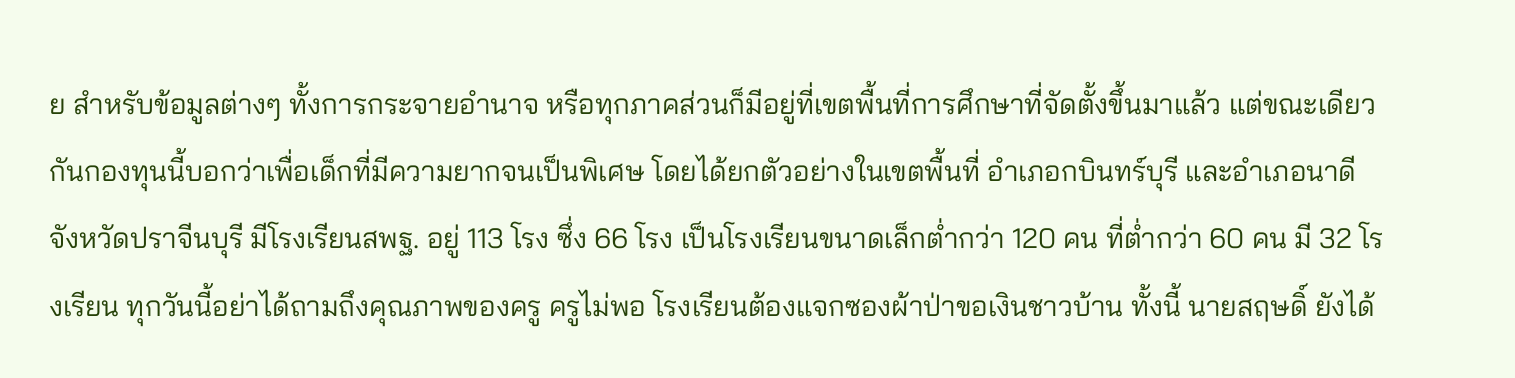ย สำหรับข้อมูลต่างๆ ทั้งการกระจายอำนาจ หรือทุกภาคส่วนก็มีอยู่ที่เขตพื้นที่การศึกษาที่จัดตั้งขึ้นมาแล้ว แต่ขณะเดียวกันกองทุนนี้บอกว่าเพื่อเด็กที่มีความยากจนเป็นพิเศษ โดยได้ยกตัวอย่างในเขตพื้นที่ อำเภอกบินทร์บุรี และอำเภอนาดี จังหวัดปราจีนบุรี มีโรงเรียนสพฐ. อยู่ 113 โรง ซึ่ง 66 โรง เป็นโรงเรียนขนาดเล็กต่ำกว่า 120 คน ที่ต่ำกว่า 60 คน มี 32 โรงเรียน ทุกวันนี้อย่าได้ถามถึงคุณภาพของครู ครูไม่พอ โรงเรียนต้องแจกซองผ้าป่าขอเงินชาวบ้าน ทั้งนี้ นายสฤษดิ์ ยังได้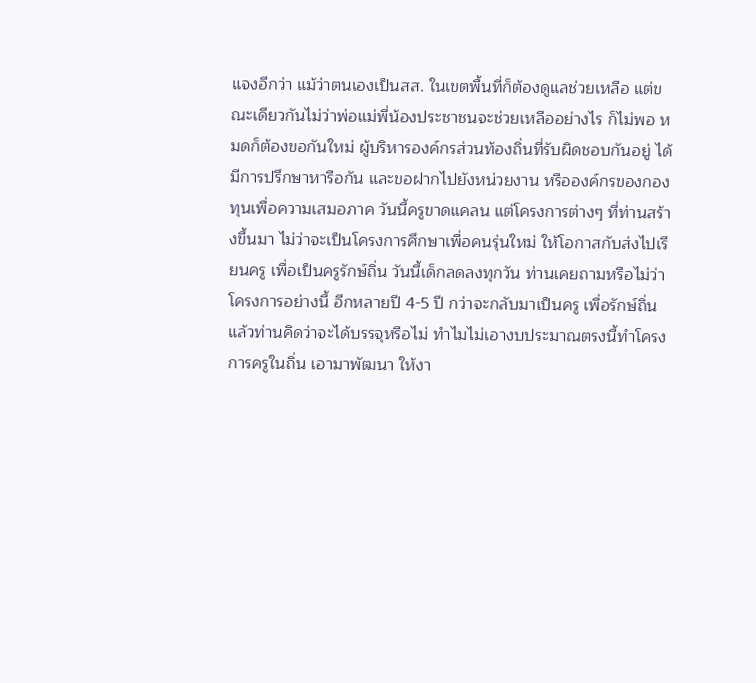แจงอีกว่า แม้ว่าตนเองเป็นสส. ในเขตพื้นที่ก็ต้องดูแลช่วยเหลือ แต่ขณะเดียวกันไม่ว่าพ่อแม่พี่น้องประชาชนจะช่วยเหลืออย่างไร ก็ไม่พอ หมดก็ต้องขอกันใหม่ ผู้บริหารองค์กรส่วนท้องถิ่นที่รับผิดชอบกันอยู่ ได้มีการปรึกษาหารือกัน และขอฝากไปยังหน่วยงาน หรือองค์กรของกองทุนเพื่อความเสมอภาค วันนี้ครูขาดแคลน แต่โครงการต่างๆ ที่ท่านสร้างขึ้นมา ไม่ว่าจะเป็นโครงการศึกษาเพื่อคนรุ่นใหม่ ให้โอกาสกับส่งไปเรียนครู เพื่อเป็นครูรักษ์ถิ่น วันนี้เด็กลดลงทุกวัน ท่านเคยถามหรือไม่ว่าโครงการอย่างนี้ อีกหลายปี 4-5 ปี กว่าจะกลับมาเป็นครู เพื่อรักษ์ถิ่น แล้วท่านคิดว่าจะได้บรรจุหรือไม่ ทำไมไม่เอางบประมาณตรงนี้ทำโครงการครูในถิ่น เอามาพัฒนา ให้งา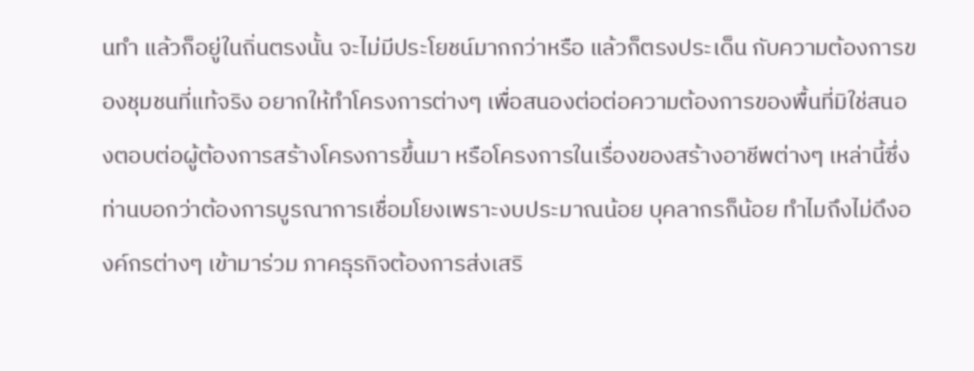นทำ แล้วก็อยู่ในถิ่นตรงนั้น จะไม่มีประโยชน์มากกว่าหรือ แล้วก็ตรงประเด็น กับความต้องการของชุมชนที่แท้จริง อยากให้ทำโครงการต่างๆ เพื่อสนองต่อต่อความต้องการของพื้นที่มิใช่สนองตอบต่อผู้ต้องการสร้างโครงการขึ้นมา หรือโครงการในเรื่องของสร้างอาชีพต่างๆ เหล่านี้ซึ่งท่านบอกว่าต้องการบูรณาการเชื่อมโยงเพราะงบประมาณน้อย บุคลากรก็น้อย ทำไมถึงไม่ดึงองค์กรต่างๆ เข้ามาร่วม ภาคธุรกิจต้องการส่งเสริ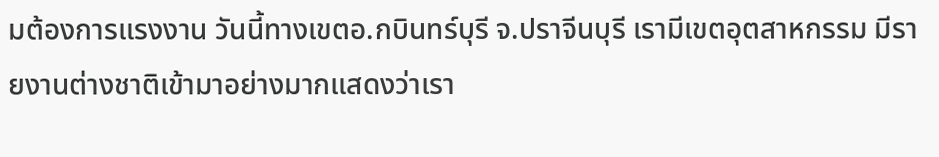มต้องการแรงงาน วันนี้ทางเขตอ.กบินทร์บุรี จ.ปราจีนบุรี เรามีเขตอุตสาหกรรม มีรายงานต่างชาติเข้ามาอย่างมากแสดงว่าเรา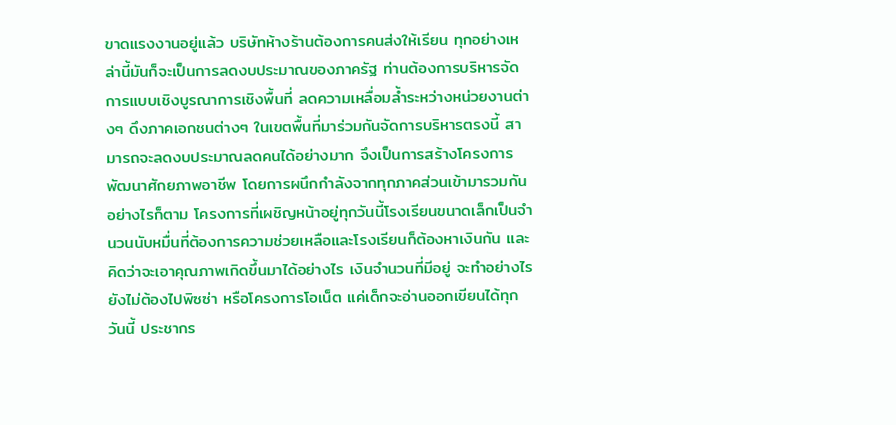ขาดแรงงานอยู่แล้ว บริษัทห้างร้านต้องการคนส่งให้เรียน ทุกอย่างเหล่านี้มันก็จะเป็นการลดงบประมาณของภาครัฐ ท่านต้องการบริหารจัดการแบบเชิงบูรณาการเชิงพื้นที่ ลดความเหลื่อมล้ำระหว่างหน่วยงานต่างๆ ดึงภาคเอกชนต่างๆ ในเขตพื้นที่มาร่วมกันจัดการบริหารตรงนี้ สามารถจะลดงบประมาณลดคนได้อย่างมาก จึงเป็นการสร้างโครงการพัฒนาศักยภาพอาชีพ โดยการผนึกกำลังจากทุกภาคส่วนเข้ามารวมกัน
อย่างไรก็ตาม โครงการที่เผชิญหน้าอยู่ทุกวันนี้โรงเรียนขนาดเล็กเป็นจำนวนนับหมื่นที่ต้องการความช่วยเหลือและโรงเรียนก็ต้องหาเงินกัน และคิดว่าจะเอาคุณภาพเกิดขึ้นมาได้อย่างไร เงินจำนวนที่มีอยู่ จะทำอย่างไร ยังไม่ต้องไปพิซซ่า หรือโครงการโอเน็ต แค่เด็กจะอ่านออกเขียนได้ทุกวันนี้ ประชากร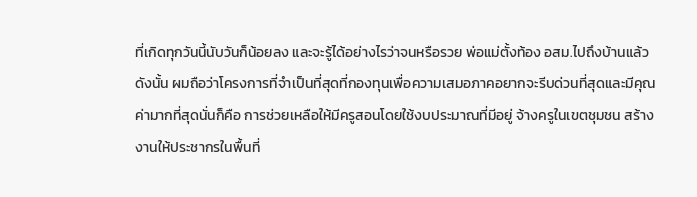ที่เกิดทุกวันนี้นับวันก็น้อยลง และจะรู้ได้อย่างไรว่าจนหรือรวย พ่อแม่ตั้งท้อง อสม.ไปถึงบ้านแล้ว ดังนั้น ผมถือว่าโครงการที่จำเป็นที่สุดที่กองทุนเพื่อความเสมอภาคอยากจะรีบด่วนที่สุดและมีคุณค่ามากที่สุดนั่นก็คือ การช่วยเหลือให้มีครูสอนโดยใช้งบประมาณที่มีอยู่ จ้างครูในเขตชุมชน สร้างงานให้ประชากรในพื้นที่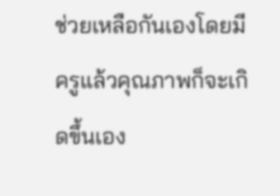ช่วยเหลือกันเองโดยมีครูแล้วคุณภาพก็จะเกิดขึ้นเอง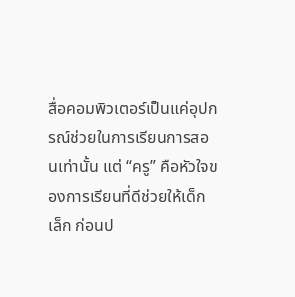สื่อคอมพิวเตอร์เป็นแค่อุปกรณ์ช่วยในการเรียนการสอนเท่านั้น แต่ “ครู” คือหัวใจของการเรียนที่ดีช่วยให้เด็กเล็ก ก่อนป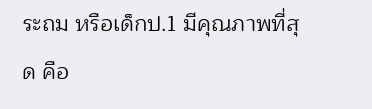ระถม หรือเด็กป.1 มีคุณภาพที่สุด คือ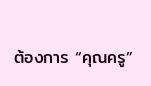ต้องการ “คุณครู”